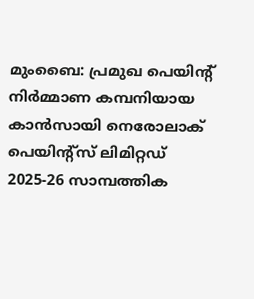മുംബൈ: പ്രമുഖ പെയിന്റ് നിർമ്മാണ കമ്പനിയായ കാൻസായി നെരോലാക് പെയിന്റ്സ് ലിമിറ്റഡ് 2025-26 സാമ്പത്തിക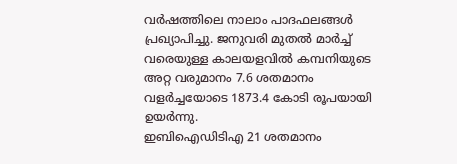വർഷത്തിലെ നാലാം പാദഫലങ്ങൾ പ്രഖ്യാപിച്ചു. ജനുവരി മുതൽ മാർച്ച് വരെയുള്ള കാലയളവിൽ കമ്പനിയുടെ അറ്റ വരുമാനം 7.6 ശതമാനം വളർച്ചയോടെ 1873.4 കോടി രൂപയായി ഉയർന്നു.
ഇബിഐഡിടിഎ 21 ശതമാനം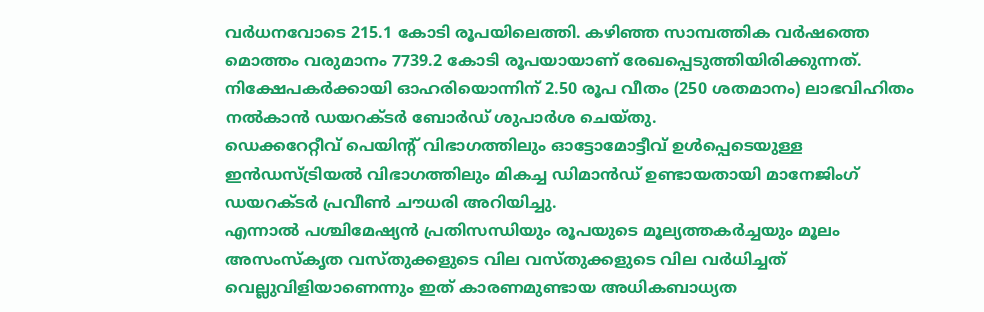വർധനവോടെ 215.1 കോടി രൂപയിലെത്തി. കഴിഞ്ഞ സാമ്പത്തിക വർഷത്തെ മൊത്തം വരുമാനം 7739.2 കോടി രൂപയായാണ് രേഖപ്പെടുത്തിയിരിക്കുന്നത്. നിക്ഷേപകർക്കായി ഓഹരിയൊന്നിന് 2.50 രൂപ വീതം (250 ശതമാനം) ലാഭവിഹിതം നൽകാൻ ഡയറക്ടർ ബോർഡ് ശുപാർശ ചെയ്തു.
ഡെക്കറേറ്റീവ് പെയിന്റ് വിഭാഗത്തിലും ഓട്ടോമോട്ടീവ് ഉൾപ്പെടെയുള്ള ഇൻഡസ്ട്രിയൽ വിഭാഗത്തിലും മികച്ച ഡിമാൻഡ് ഉണ്ടായതായി മാനേജിംഗ് ഡയറക്ടർ പ്രവീൺ ചൗധരി അറിയിച്ചു.
എന്നാൽ പശ്ചിമേഷ്യൻ പ്രതിസന്ധിയും രൂപയുടെ മൂല്യത്തകർച്ചയും മൂലം അസംസ്കൃത വസ്തുക്കളുടെ വില വസ്തുക്കളുടെ വില വർധിച്ചത് വെല്ലുവിളിയാണെന്നും ഇത് കാരണമുണ്ടായ അധികബാധ്യത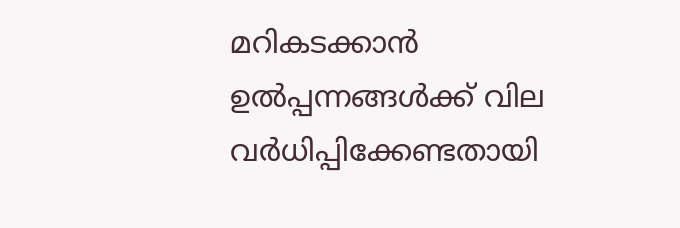മറികടക്കാൻ ഉൽപ്പന്നങ്ങൾക്ക് വില വർധിപ്പിക്കേണ്ടതായി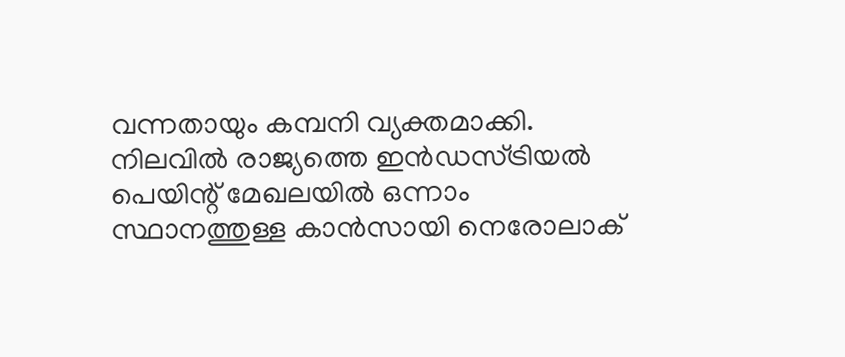വന്നതായും കമ്പനി വ്യക്തമാക്കി.
നിലവിൽ രാജ്യത്തെ ഇൻഡസ്ട്രിയൽ പെയിന്റ് മേഖലയിൽ ഒന്നാം സ്ഥാനത്തുള്ള കാൻസായി നെരോലാക്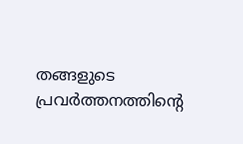തങ്ങളുടെ പ്രവർത്തനത്തിൻ്റെ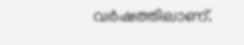വർഷത്തിലാണ്.